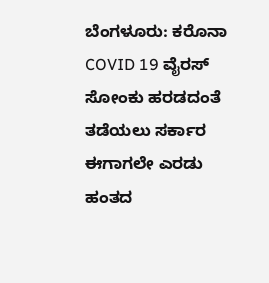ಬೆಂಗಳೂರು: ಕರೊನಾ COVID 19 ವೈರಸ್ ಸೋಂಕು ಹರಡದಂತೆ ತಡೆಯಲು ಸರ್ಕಾರ ಈಗಾಗಲೇ ಎರಡು ಹಂತದ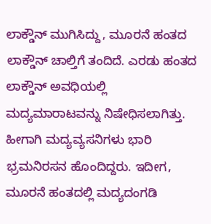ಲಾಕ್ಡೌನ್ ಮುಗಿಸಿದ್ದು, ಮೂರನೆ ಹಂತದ ಲಾಕ್ಡೌನ್ ಚಾಲ್ತಿಗೆ ತಂದಿದೆ. ಎರಡು ಹಂತದ ಲಾಕ್ಡೌನ್ ಅವಧಿಯಲ್ಲಿ ಮದ್ಯಮಾರಾಟವನ್ನು ನಿಷೇಧಿಸಲಾಗಿತ್ತು. ಹೀಗಾಗಿ ಮದ್ಯವ್ಯಸನಿಗಳು ಭಾರಿ ಭ್ರಮನಿರಸನ ಹೊಂದಿದ್ದರು. ಇದೀಗ, ಮೂರನೆ ಹಂತದಲ್ಲಿ ಮದ್ಯದಂಗಡಿ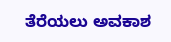ತೆರೆಯಲು ಅವಕಾಶ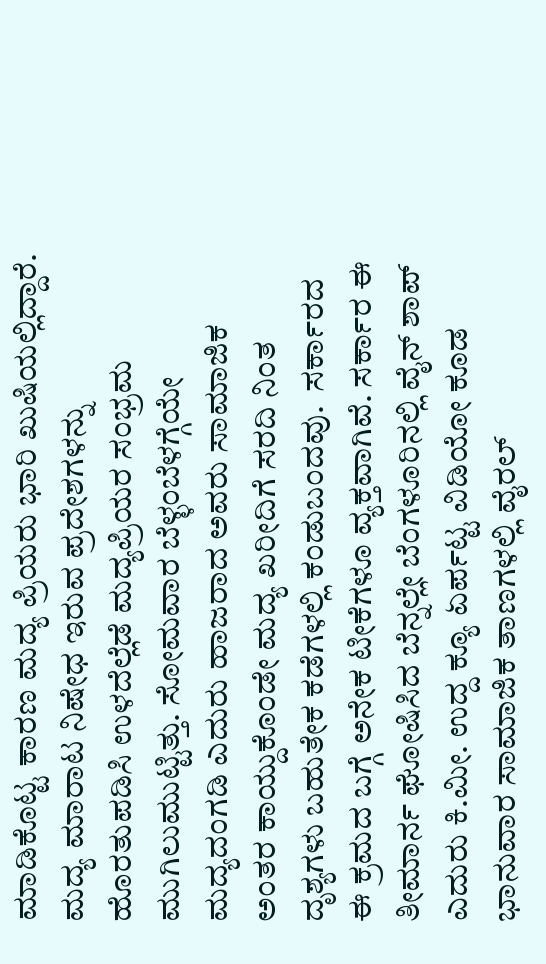ಮಾಡಿಕೊಟ್ಟ ಕಾರಣ ಮದ್ಯ ಪ್ರಿಯರು ಭಾರಿ ಖುಷಿಯಲ್ಲಿದ್ದಾರೆ.
ಮದ್ಯ ಮಾರಾಟ ನಿಷೇಧ ಇರುವ ಪ್ರದೇಶಗಳನ್ನು ಹೊರತುಪಡಿಸಿ ಉಳದೆಲ್ಲೆಡೆ ಮದ್ಯಪ್ರಿಯರ ಸಂಭ್ರಮ ಮುಗಿಲುಮುಟ್ಟಿತ್ತು. ಸೋಮವಾರ ಬೆಳ್ಳಂಬೆಳಗ್ಗೆಯೇ ಮದ್ಯದಂಗಡಿ ಎದುರು ಹಾಜರಾದ ಅವರು ಸಾಮಾಜಿಕ ಅಂತರ ಕಾಯ್ದುಕೊಂಡೇ ಮದ್ಯ ಖರೀದಿಗೆ ಸರದಿ ನಿಂತ ದೃಶ್ಯಗಳು ಬಹುತೇಕ ಕಡೆಗಳಲ್ಲಿ ಕಂಡುಬಂದವು.  ಸರ್ಕಾರದ ಈ ಕ್ರಮದ ಬಗ್ಗೆ ಅನೇಕ ಟೀಕೆಗಳೂ ವ್ಯಕ್ತವಾಗಿವೆ. ಸರ್ಕಾರ ಈ ತೀಮಾರ್ನ ಘೋಷಿಸಿದ ಬೆನ್ನಲ್ಲೇ ಬೆಂಗಳೂರಿನಲ್ಲಿ ವೈನ್ ಶಾಪ್ ಎದುರು ಕಿ.ಮೀ. ಉದ್ದ ಕ್ಯೂ ಏರ್ಪಟ್ಟ ವಿಡಿಯೋ ಕೂಡ ಭಾನುವಾರ ಸಾಮಾಜಿಕ ತಾಣಗಳಲ್ಲಿ ವೈರಲ್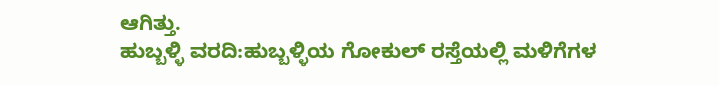ಆಗಿತ್ತು.
ಹುಬ್ಬಳ್ಳಿ ವರದಿ:ಹುಬ್ಬಳ್ಳಿಯ ಗೋಕುಲ್ ರಸ್ತೆಯಲ್ಲಿ ಮಳಿಗೆಗಳ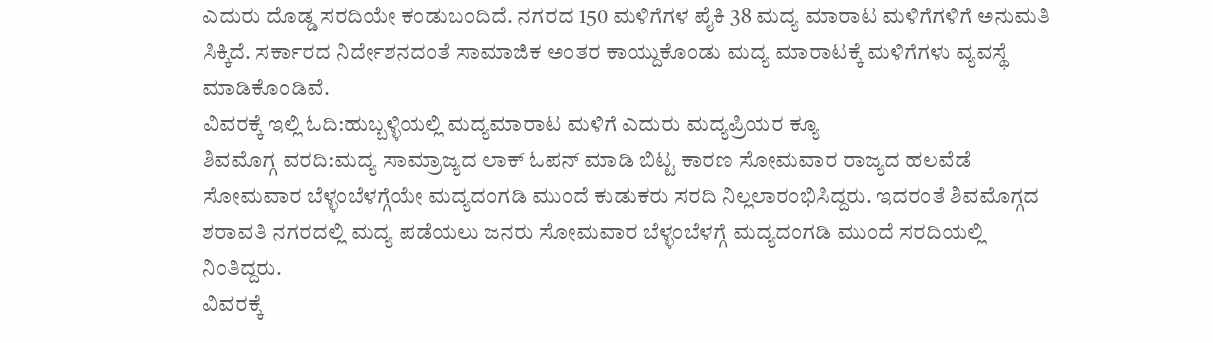ಎದುರು ದೊಡ್ಡ ಸರದಿಯೇ ಕಂಡುಬಂದಿದೆ. ನಗರದ 150 ಮಳಿಗೆಗಳ ಪೈಕಿ 38 ಮದ್ಯ ಮಾರಾಟ ಮಳಿಗೆಗಳಿಗೆ ಅನುಮತಿ ಸಿಕ್ಕಿದೆ. ಸರ್ಕಾರದ ನಿರ್ದೇಶನದಂತೆ ಸಾಮಾಜಿಕ ಅಂತರ ಕಾಯ್ದುಕೊಂಡು ಮದ್ಯ ಮಾರಾಟಕ್ಕೆ ಮಳಿಗೆಗಳು ವ್ಯವಸ್ಥೆ ಮಾಡಿಕೊಂಡಿವೆ.
ವಿವರಕ್ಕೆ ಇಲ್ಲಿ ಓದಿ:ಹುಬ್ಬಳ್ಳಿಯಲ್ಲಿ ಮದ್ಯಮಾರಾಟ ಮಳಿಗೆ ಎದುರು ಮದ್ಯಪ್ರಿಯರ ಕ್ಯೂ
ಶಿವಮೊಗ್ಗ ವರದಿ:ಮದ್ಯ ಸಾಮ್ರಾಜ್ಯದ ಲಾಕ್ ಓಪನ್ ಮಾಡಿ ಬಿಟ್ಟ ಕಾರಣ ಸೋಮವಾರ ರಾಜ್ಯದ ಹಲವೆಡೆ ಸೋಮವಾರ ಬೆಳ್ಳಂಬೆಳಗ್ಗೆಯೇ ಮದ್ಯದಂಗಡಿ ಮುಂದೆ ಕುಡುಕರು ಸರದಿ ನಿಲ್ಲಲಾರಂಭಿಸಿದ್ದರು. ಇದರಂತೆ ಶಿವಮೊಗ್ಗದ ಶರಾವತಿ ನಗರದಲ್ಲಿ ಮದ್ಯ ಪಡೆಯಲು ಜನರು ಸೋಮವಾರ ಬೆಳ್ಳಂಬೆಳಗ್ಗೆ ಮದ್ಯದಂಗಡಿ ಮುಂದೆ ಸರದಿಯಲ್ಲಿ ನಿಂತಿದ್ದರು.
ವಿವರಕ್ಕೆ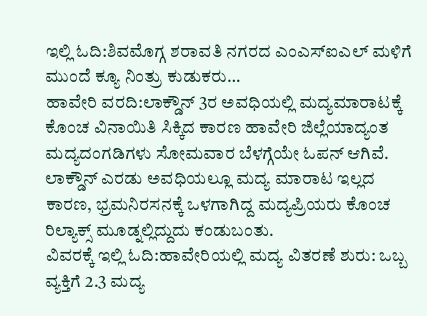ಇಲ್ಲಿ ಓದಿ:ಶಿವಮೊಗ್ಗ ಶರಾವತಿ ನಗರದ ಎಂಎಸ್ಐಎಲ್ ಮಳಿಗೆ ಮುಂದೆ ಕ್ಯೂ ನಿಂತ್ರು ಕುಡುಕರು…
ಹಾವೇರಿ ವರದಿ:ಲಾಕ್ಡೌನ್ 3ರ ಅವಧಿಯಲ್ಲಿ ಮದ್ಯಮಾರಾಟಕ್ಕೆ ಕೊಂಚ ವಿನಾಯಿತಿ ಸಿಕ್ಕಿದ ಕಾರಣ ಹಾವೇರಿ ಜಿಲ್ಲೆಯಾದ್ಯಂತ ಮದ್ಯದಂಗಡಿಗಳು ಸೋಮವಾರ ಬೆಳಗ್ಗೆಯೇ ಓಪನ್ ಆಗಿವೆ. ಲಾಕ್ಡೌನ್ ಎರಡು ಅವಧಿಯಲ್ಲೂ ಮದ್ಯ ಮಾರಾಟ ಇಲ್ಲದ ಕಾರಣ, ಭ್ರಮನಿರಸನಕ್ಕೆ ಒಳಗಾಗಿದ್ದ ಮದ್ಯಪ್ರಿಯರು ಕೊಂಚ ರಿಲ್ಯಾಕ್ಸ್ ಮೂಡ್ನಲ್ಲಿದ್ದುದು ಕಂಡುಬಂತು.
ವಿವರಕ್ಕೆ ಇಲ್ಲಿ ಓದಿ:ಹಾವೇರಿಯಲ್ಲಿ ಮದ್ಯ ವಿತರಣೆ ಶುರು: ಒಬ್ಬ ವ್ಯಕ್ತಿಗೆ 2.3 ಮದ್ಯ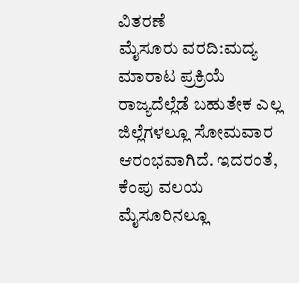ವಿತರಣೆ
ಮೈಸೂರು ವರದಿ:ಮದ್ಯ ಮಾರಾಟ ಪ್ರಕ್ರಿಯೆ ರಾಜ್ಯದೆಲ್ಲೆಡೆ ಬಹುತೇಕ ಎಲ್ಲ ಜಿಲ್ಲೆಗಳಲ್ಲೂ ಸೋಮವಾರ ಆರಂಭವಾಗಿದೆ. ಇದರಂತೆ, ಕೆಂಪು ವಲಯ ಮೈಸೂರಿನಲ್ಲೂ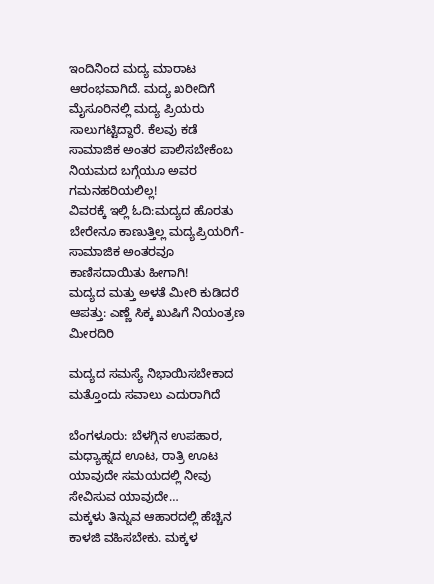ಇಂದಿನಿಂದ ಮದ್ಯ ಮಾರಾಟ ಆರಂಭವಾಗಿದೆ. ಮದ್ಯ ಖರೀದಿಗೆ ಮೈಸೂರಿನಲ್ಲಿ ಮದ್ಯ ಪ್ರಿಯರು ಸಾಲುಗಟ್ಟಿದ್ದಾರೆ. ಕೆಲವು ಕಡೆ ಸಾಮಾಜಿಕ ಅಂತರ ಪಾಲಿಸಬೇಕೆಂಬ ನಿಯಮದ ಬಗ್ಗೆಯೂ ಅವರ ಗಮನಹರಿಯಲಿಲ್ಲ!
ವಿವರಕ್ಕೆ ಇಲ್ಲಿ ಓದಿ:ಮದ್ಯದ ಹೊರತು ಬೇರೇನೂ ಕಾಣುತ್ತಿಲ್ಲ ಮದ್ಯಪ್ರಿಯರಿಗೆ- ಸಾಮಾಜಿಕ ಅಂತರವೂ ಕಾಣಿಸದಾಯಿತು ಹೀಗಾಗಿ!
ಮದ್ಯದ ಮತ್ತು ಅಳತೆ ಮೀರಿ ಕುಡಿದರೆ ಆಪತ್ತು: ಎಣ್ಣೆ ಸಿಕ್ಕ ಖುಷಿಗೆ ನಿಯಂತ್ರಣ ಮೀರದಿರಿ

ಮದ್ಯದ ಸಮಸ್ಯೆ ನಿಭಾಯಿಸಬೇಕಾದ ಮತ್ತೊಂದು ಸವಾಲು ಎದುರಾಗಿದೆ

ಬೆಂಗಳೂರು: ಬೆಳಗ್ಗಿನ ಉಪಹಾರ, ಮಧ್ಯಾಹ್ನದ ಊಟ, ರಾತ್ರಿ ಊಟ ಯಾವುದೇ ಸಮಯದಲ್ಲಿ ನೀವು ಸೇವಿಸುವ ಯಾವುದೇ…
ಮಕ್ಕಳು ತಿನ್ನುವ ಆಹಾರದಲ್ಲಿ ಹೆಚ್ಚಿನ ಕಾಳಜಿ ವಹಿಸಬೇಕು. ಮಕ್ಕಳ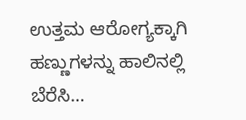ಉತ್ತಮ ಆರೋಗ್ಯಕ್ಕಾಗಿ ಹಣ್ಣುಗಳನ್ನು ಹಾಲಿನಲ್ಲಿ ಬೆರೆಸಿ…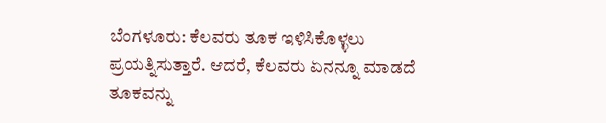ಬೆಂಗಳೂರು: ಕೆಲವರು ತೂಕ ಇಳಿಸಿಕೊಳ್ಳಲು ಪ್ರಯತ್ನಿಸುತ್ತಾರೆ. ಆದರೆ, ಕೆಲವರು ಏನನ್ನೂ ಮಾಡದೆ ತೂಕವನ್ನು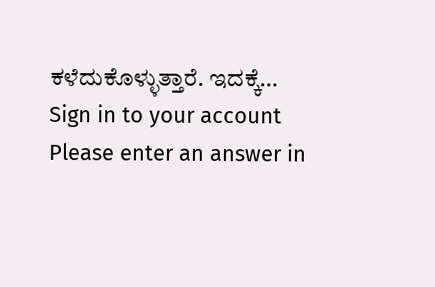ಕಳೆದುಕೊಳ್ಳುತ್ತಾರೆ. ಇದಕ್ಕೆ…
Sign in to your account
Please enter an answer in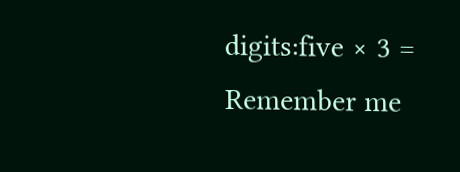digits:five × 3 =
Remember me